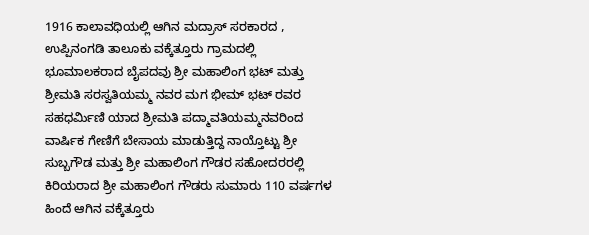1916 ಕಾಲಾವಧಿಯಲ್ಲಿ ಆಗಿನ ಮದ್ರಾಸ್ ಸರಕಾರದ , ಉಪ್ಪಿನಂಗಡಿ ತಾಲೂಕು ವಕ್ಕೆತ್ತೂರು ಗ್ರಾಮದಲ್ಲಿ ಭೂಮಾಲಕರಾದ ಬೈಪದವು ಶ್ರೀ ಮಹಾಲಿಂಗ ಭಟ್ ಮತ್ತು ಶ್ರೀಮತಿ ಸರಸ್ವತಿಯಮ್ಮ ನವರ ಮಗ ಭೀಮ್ ಭಟ್ ರವರ ಸಹಧರ್ಮಿಣಿ ಯಾದ ಶ್ರೀಮತಿ ಪದ್ಮಾವತಿಯಮ್ಮನವರಿಂದ ವಾರ್ಷಿಕ ಗೇಣಿಗೆ ಬೇಸಾಯ ಮಾಡುತ್ತಿದ್ದ ನಾಯ್ತೊಟ್ಟು ಶ್ರೀ ಸುಬ್ಬಗೌಡ ಮತ್ತು ಶ್ರೀ ಮಹಾಲಿಂಗ ಗೌಡರ ಸಹೋದರರಲ್ಲಿ ಕಿರಿಯರಾದ ಶ್ರೀ ಮಹಾಲಿಂಗ ಗೌಡರು ಸುಮಾರು 110 ವರ್ಷಗಳ ಹಿಂದೆ ಆಗಿನ ವಕ್ಕೆತ್ತೂರು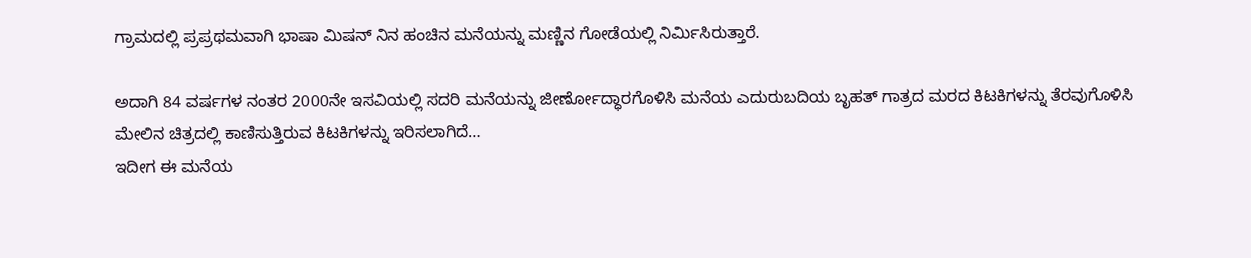ಗ್ರಾಮದಲ್ಲಿ ಪ್ರಪ್ರಥಮವಾಗಿ ಭಾಷಾ ಮಿಷನ್ ನಿನ ಹಂಚಿನ ಮನೆಯನ್ನು ಮಣ್ಣಿನ ಗೋಡೆಯಲ್ಲಿ ನಿರ್ಮಿಸಿರುತ್ತಾರೆ.

ಅದಾಗಿ 84 ವರ್ಷಗಳ ನಂತರ 2000ನೇ ಇಸವಿಯಲ್ಲಿ ಸದರಿ ಮನೆಯನ್ನು ಜೀರ್ಣೋದ್ಧಾರಗೊಳಿಸಿ ಮನೆಯ ಎದುರುಬದಿಯ ಬೃಹತ್ ಗಾತ್ರದ ಮರದ ಕಿಟಕಿಗಳನ್ನು ತೆರವುಗೊಳಿಸಿ ಮೇಲಿನ ಚಿತ್ರದಲ್ಲಿ ಕಾಣಿಸುತ್ತಿರುವ ಕಿಟಕಿಗಳನ್ನು ಇರಿಸಲಾಗಿದೆ…
ಇದೀಗ ಈ ಮನೆಯ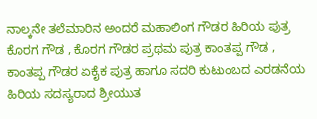ನಾಲ್ಕನೇ ತಲೆಮಾರಿನ ಅಂದರೆ ಮಹಾಲಿಂಗ ಗೌಡರ ಹಿರಿಯ ಪುತ್ರ ಕೊರಗ ಗೌಡ , ಕೊರಗ ಗೌಡರ ಪ್ರಥಮ ಪುತ್ರ ಕಾಂತಪ್ಪ ಗೌಡ , ಕಾಂತಪ್ಪ ಗೌಡರ ಏಕೈಕ ಪುತ್ರ ಹಾಗೂ ಸದರಿ ಕುಟುಂಬದ ಎರಡನೆಯ ಹಿರಿಯ ಸದಸ್ಯರಾದ ಶ್ರೀಯುತ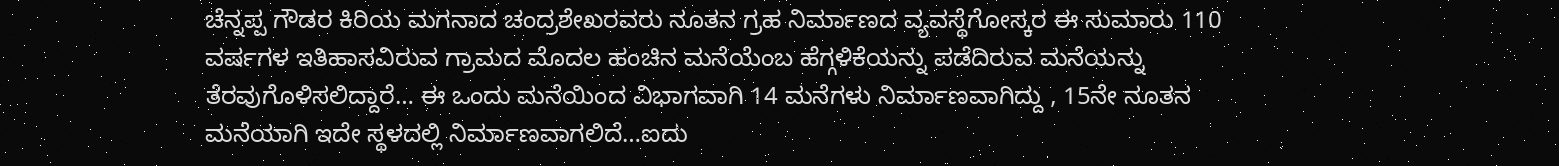ಚೆನ್ನಪ್ಪ ಗೌಡರ ಕಿರಿಯ ಮಗನಾದ ಚಂದ್ರಶೇಖರವರು ನೂತನ ಗ್ರಹ ನಿರ್ಮಾಣದ ವ್ಯವಸ್ಥೆಗೋಸ್ಕರ ಈ ಸುಮಾರು 110 ವರ್ಷಗಳ ಇತಿಹಾಸವಿರುವ ಗ್ರಾಮದ ಮೊದಲ ಹಂಚಿನ ಮನೆಯೆಂಬ ಹೆಗ್ಗಳಿಕೆಯನ್ನು ಪಡೆದಿರುವ ಮನೆಯನ್ನು ತೆರವುಗೊಳಿಸಲಿದ್ದಾರೆ… ಈ ಒಂದು ಮನೆಯಿಂದ ವಿಭಾಗವಾಗಿ 14 ಮನೆಗಳು ನಿರ್ಮಾಣವಾಗಿದ್ದು , 15ನೇ ನೂತನ ಮನೆಯಾಗಿ ಇದೇ ಸ್ಥಳದಲ್ಲಿ ನಿರ್ಮಾಣವಾಗಲಿದೆ…ಐದು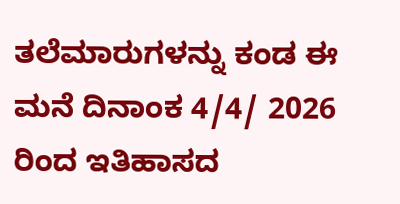ತಲೆಮಾರುಗಳನ್ನು ಕಂಡ ಈ ಮನೆ ದಿನಾಂಕ 4/4/ 2026 ರಿಂದ ಇತಿಹಾಸದ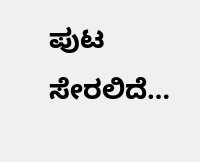ಪುಟ ಸೇರಲಿದೆ…